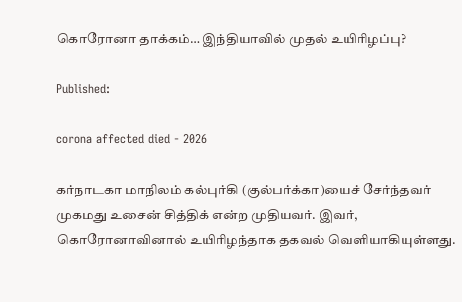கொரோனா தாக்கம்… இந்தியாவில் முதல் உயிரிழப்பு?

Published:

corona affected died - 2026

கர்நாடகா மாநிலம் கல்புர்கி (குல்பர்க்கா)யைச் சேர்ந்தவர் முகமது உசைன் சித்திக் என்ற முதியவர். இவர், கொரோனாவினால் உயிரிழந்தாக தகவல் வெளியாகியுள்ளது.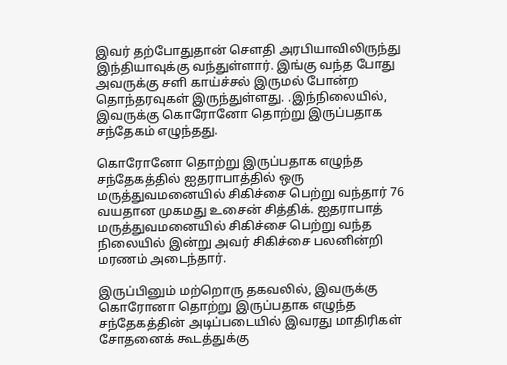இவர் தற்போதுதான் சௌதி அரபியாவிலிருந்து இந்தியாவுக்கு வந்துள்ளார். இங்கு வந்த போது அவருக்கு சளி காய்ச்சல் இருமல் போன்ற தொந்தரவுகள் இருந்துள்ளது. .இந்நிலையில், இவருக்கு கொரோனோ தொற்று இருப்பதாக சந்தேகம் எழுந்தது.

கொரோனோ தொற்று இருப்பதாக எழுந்த சந்தேகத்தில் ஐதராபாத்தில் ஒரு மருத்துவமனையில் சிகிச்சை பெற்று வந்தார் 76 வயதான முகமது உசைன் சித்திக். ஐதராபாத் மருத்துவமனையில் சிகிச்சை பெற்று வந்த நிலையில் இன்று அவர் சிகிச்சை பலனின்றி மரணம் அடைந்தார்.

இருப்பினும் மற்றொரு தகவலில், இவருக்கு கொரோனா தொற்று இருப்பதாக எழுந்த சந்தேகத்தின் அடிப்படையில் இவரது மாதிரிகள் சோதனைக் கூடத்துக்கு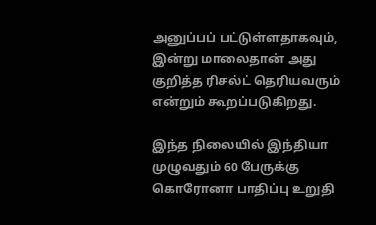அனுப்பப் பட்டுள்ளதாகவும், இன்று மாலைதான் அது குறித்த ரிசல்ட் தெரியவரும் என்றும் கூறப்படுகிறது.

இந்த நிலையில் இந்தியா முழுவதும் 60 பேருக்கு கொரோனா பாதிப்பு உறுதி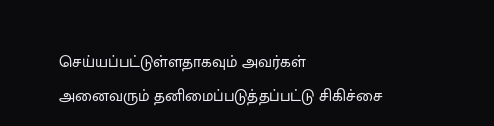செய்யப்பட்டுள்ளதாகவும் அவர்கள் அனைவரும் தனிமைப்படுத்தப்பட்டு சிகிச்சை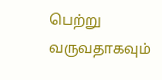பெற்று வருவதாகவும்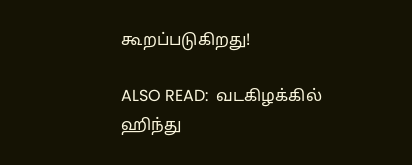கூறப்படுகிறது!

ALSO READ:  வடகிழக்கில் ஹிந்து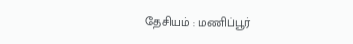தேசியம் : மணிப்பூர்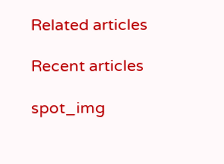Related articles

Recent articles

spot_img